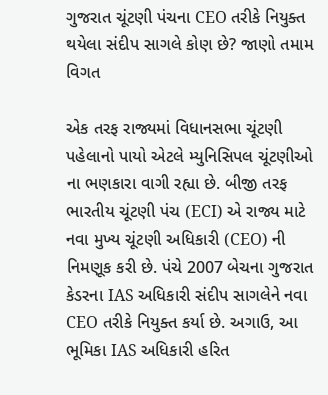ગુજરાત ચૂંટણી પંચના CEO તરીકે નિયુક્ત થયેલા સંદીપ સાગલે કોણ છે? જાણો તમામ વિગત

એક તરફ રાજ્યમાં વિધાનસભા ચૂંટણી પહેલાનો પાયો એટલે મ્યુનિસિપલ ચૂંટણીઓ ના ભણકારા વાગી રહ્યા છે. બીજી તરફ ભારતીય ચૂંટણી પંચ (ECI) એ રાજ્ય માટે નવા મુખ્ય ચૂંટણી અધિકારી (CEO) ની નિમણૂક કરી છે. પંચે 2007 બેચના ગુજરાત કેડરના IAS અધિકારી સંદીપ સાગલેને નવા CEO તરીકે નિયુક્ત કર્યા છે. અગાઉ, આ ભૂમિકા IAS અધિકારી હરિત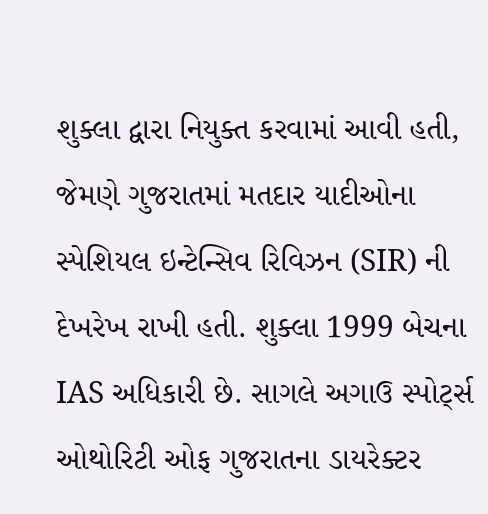શુક્લા દ્વારા નિયુક્ત કરવામાં આવી હતી, જેમણે ગુજરાતમાં મતદાર યાદીઓના સ્પેશિયલ ઇન્ટેન્સિવ રિવિઝન (SIR) ની દેખરેખ રાખી હતી. શુક્લા 1999 બેચના IAS અધિકારી છે. સાગલે અગાઉ સ્પોર્ટ્સ ઓથોરિટી ઓફ ગુજરાતના ડાયરેક્ટર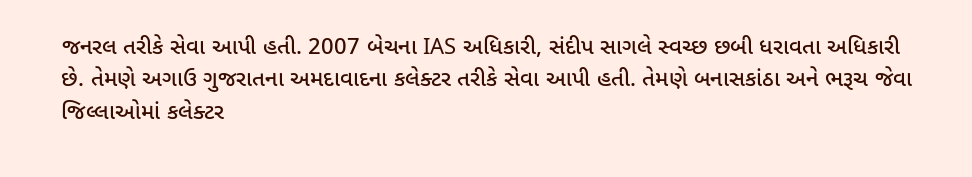જનરલ તરીકે સેવા આપી હતી. 2007 બેચના IAS અધિકારી, સંદીપ સાગલે સ્વચ્છ છબી ધરાવતા અધિકારી છે. તેમણે અગાઉ ગુજરાતના અમદાવાદના કલેક્ટર તરીકે સેવા આપી હતી. તેમણે બનાસકાંઠા અને ભરૂચ જેવા જિલ્લાઓમાં કલેક્ટર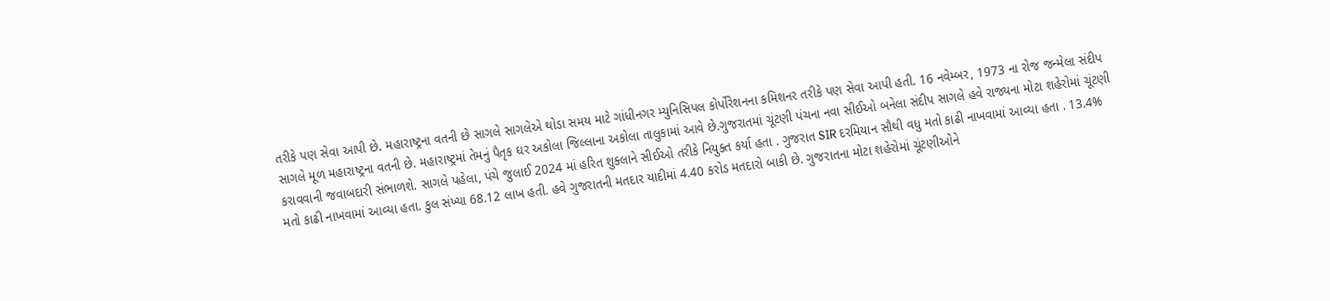તરીકે પણ સેવા આપી છે. મહારાષ્ટ્રના વતની છે સાગલે સાગલેએ થોડા સમય માટે ગાંધીનગર મ્યુનિસિપલ કોર્પોરેશનના કમિશનર તરીકે પણ સેવા આપી હતી. 16 નવેમ્બર, 1973 ના રોજ જન્મેલા સંદીપ સાગલે મૂળ મહારાષ્ટ્રના વતની છે. મહારાષ્ટ્રમાં તેમનું પૈતૃક ઘર અકોલા જિલ્લાના અકોલા તાલુકામાં આવે છે.ગુજરાતમાં ચૂંટણી પંચના નવા સીઈઓ બનેલા સંદીપ સાગલે હવે રાજ્યના મોટા શહેરોમાં ચૂંટણી કરાવવાની જવાબદારી સંભાળશે. સાગલે પહેલા, પંચે જુલાઈ 2024 માં હરિત શુક્લાને સીઈઓ તરીકે નિયુક્ત કર્યા હતા . ગુજરાત SIR દરમિયાન સૌથી વધુ મતો કાઢી નાખવામાં આવ્યા હતા . 13.4% મતો કાઢી નાખવામાં આવ્યા હતા. કુલ સંખ્યા 68.12 લાખ હતી. હવે ગુજરાતની મતદાર યાદીમાં 4.40 કરોડ મતદારો બાકી છે. ગુજરાતના મોટા શહેરોમાં ચૂંટણીઓને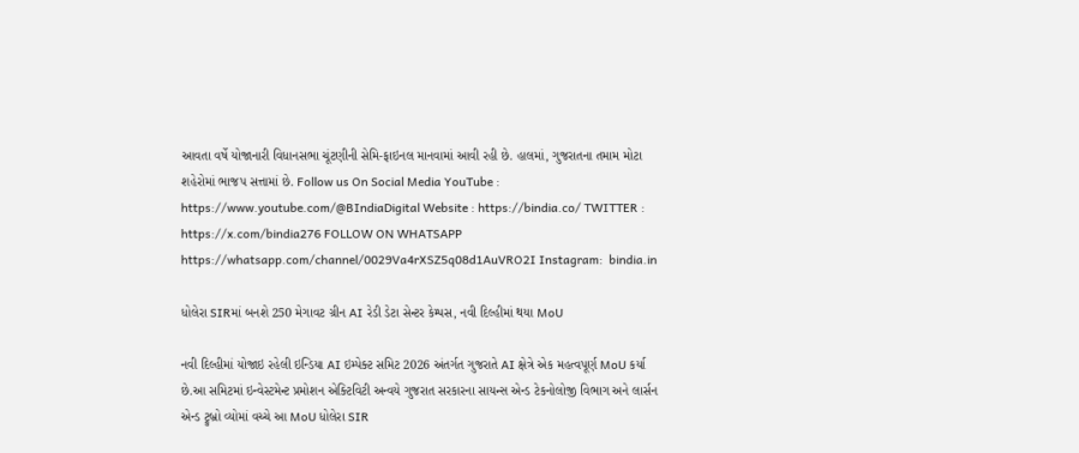આવતા વર્ષે યોજાનારી વિધાનસભા ચૂંટણીની સેમિ-ફાઇનલ માનવામાં આવી રહી છે. હાલમાં, ગુજરાતના તમામ મોટા શહેરોમાં ભાજપ સત્તામાં છે. Follow us On Social Media YouTube : https://www.youtube.com/@BIndiaDigital Website : https://bindia.co/ TWITTER : https://x.com/bindia276 FOLLOW ON WHATSAPP  https://whatsapp.com/channel/0029Va4rXSZ5q08d1AuVRO2I Instagram:  bindia.in

ધોલેરા SIRમાં બનશે 250 મેગાવટ ગ્રીન AI રેડી ડેટા સેન્ટર કેમ્પસ, નવી દિલ્હીમાં થયા MoU

નવી દિલ્હીમાં યોજાઇ રહેલી ઇન્ડિયા AI ઇમ્પેક્ટ સમિટ 2026 અંતર્ગત ગુજરાતે AI ક્ષેત્રે એક મહત્વપૂર્ણ MoU કર્યા છે.આ સમિટમાં ઇન્વેસ્ટમેન્ટ પ્રમોશન એક્ટિવિટી અન્વયે ગુજરાત સરકારના સાયન્સ એન્ડ ટેકનોલોજી વિભાગ અને લાર્સન એન્ડ ટ્રુબ્રો વ્યોમાં વચ્ચે આ MoU ધોલેરા SIR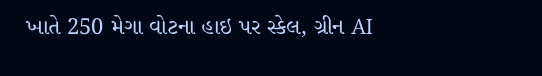ખાતે 250 મેગા વોટના હાઇ પર સ્કેલ, ગ્રીન AI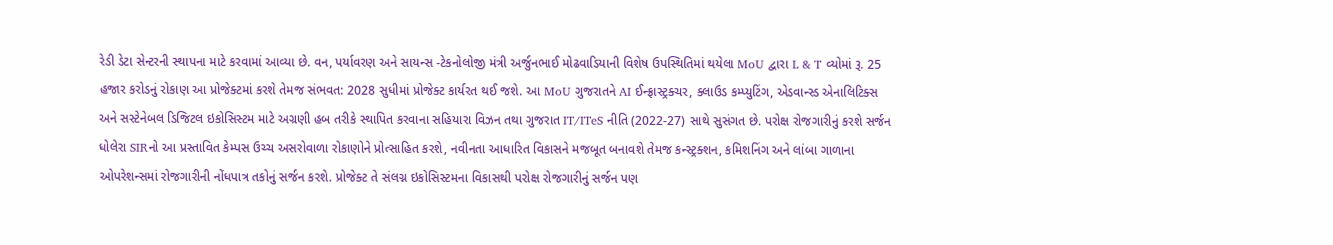રેડી ડેટા સેન્ટરની સ્થાપના માટે કરવામાં આવ્યા છે. વન, પર્યાવરણ અને સાયન્સ -ટેકનોલોજી મંત્રી અર્જુનભાઈ મોઢવાડિયાની વિશેષ ઉપસ્થિતિમાં થયેલા MoU દ્વારા L & T વ્યોમાં રૂ. 25 હજાર કરોડનું રોકાણ આ પ્રોજેક્ટમાં કરશે તેમજ સંભવત: 2028 સુધીમાં પ્રોજેક્ટ કાર્યરત થઈ જશે. આ MoU ગુજરાતને AI ઈન્ફ્રાસ્ટ્રક્ચર, ક્લાઉડ કમ્પ્યુટિંગ, એડવાન્સ્ડ એનાલિટિક્સ અને સસ્ટેનેબલ ડિજિટલ ઇકોસિસ્ટમ માટે અગ્રણી હબ તરીકે સ્થાપિત કરવાના સહિયારા વિઝન તથા ગુજરાત IT/ITeS નીતિ (2022-27) સાથે સુસંગત છે. પરોક્ષ રોજગારીનું કરશે સર્જન ધોલેરા SIRનો આ પ્રસ્તાવિત કેમ્પસ ઉચ્ચ અસરોવાળા રોકાણોને પ્રોત્સાહિત કરશે, નવીનતા આધારિત વિકાસને મજબૂત બનાવશે તેમજ કન્સ્ટ્રક્શન, કમિશનિંગ અને લાંબા ગાળાના ઓપરેશન્સમાં રોજગારીની નોંધપાત્ર તકોનું સર્જન કરશે. પ્રોજેક્ટ તે સંલગ્ન ઇકોસિસ્ટમના વિકાસથી પરોક્ષ રોજગારીનું સર્જન પણ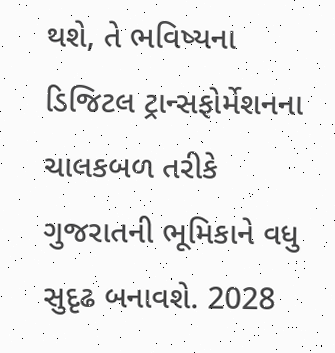થશે, તે ભવિષ્યના ડિજિટલ ટ્રાન્સફોર્મેશનના ચાલકબળ તરીકે ગુજરાતની ભૂમિકાને વધુ સુદૃઢ બનાવશે. 2028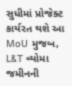સુધીમાં પ્રોજેક્ટ કાર્યરત થશે આ MoU મુજબ, L&T વ્યોમા જમીનની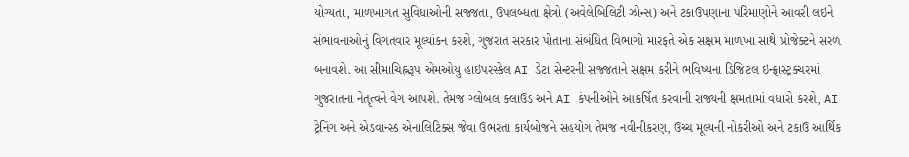યોગ્યતા, માળખાગત સુવિધાઓની સજ્જતા, ઉપલબ્ધતા ક્ષેત્રો (અવેલેબિલિટી ઝોન્સ) અને ટકાઉપણાના પરિમાણોને આવરી લઇને સંભાવનાઓનું વિગતવાર મૂલ્યાંકન કરશે, ગુજરાત સરકાર પોતાના સંબંધિત વિભાગો મારફતે એક સક્ષમ માળખા સાથે પ્રોજેક્ટને સરળ બનાવશે. આ સીમાચિહ્નરૂપ એમઓયુ હાઇપરસ્કેલ AI ડેટા સેન્ટરની સજ્જતાને સક્ષમ કરીને ભવિષ્યના ડિજિટલ ઇન્ફ્રાસ્ટ્રક્ચરમાં ગુજરાતના નેતૃત્વને વેગ આપશે. તેમજ ગ્લોબલ ક્લાઉડ અને AI કંપનીઓને આકર્ષિત કરવાની રાજ્યની ક્ષમતામાં વધારો કરશે, AI ટ્રેનિંગ અને એડવાન્સ્ડ એનાલિટિક્સ જેવા ઉભરતા કાર્યબોજને સહયોગ તેમજ નવીનીકરણ, ઉચ્ચ મૂલ્યની નોકરીઓ અને ટકાઉ આર્થિક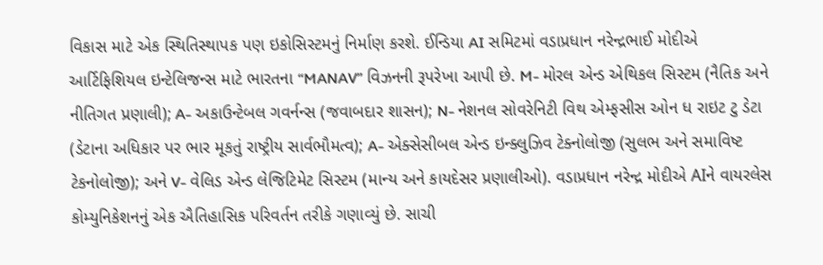વિકાસ માટે એક સ્થિતિસ્થાપક પણ ઇકોસિસ્ટમનું નિર્માણ કરશે. ઈન્ડિયા AI સમિટમાં વડાપ્રધાન નરેન્દ્રભાઈ મોદીએ આર્ટિફિશિયલ ઇન્ટેલિજન્સ માટે ભારતના “MANAV” વિઝનની રૂપરેખા આપી છે. M- મોરલ એન્ડ એથિકલ સિસ્ટમ (નૈતિક અને નીતિગત પ્રણાલી); A- અકાઉન્ટેબલ ગવર્નન્સ (જવાબદાર શાસન); N- નેશનલ સોવરેનિટી વિથ એમ્ફસીસ ઓન ધ રાઇટ ટુ ડેટા (ડેટાના અધિકાર પર ભાર મૂકતું રાષ્ટ્રીય સાર્વભૌમત્વ); A- એક્સેસીબલ એન્ડ ઇન્ક્લુઝિવ ટેક્નોલોજી (સુલભ અને સમાવિષ્ટ ટેકનોલોજી); અને V- વેલિડ એન્ડ લેજિટિમેટ સિસ્ટમ (માન્ય અને કાયદેસર પ્રણાલીઓ). વડાપ્રધાન નરેન્દ્ર મોદીએ AIને વાયરલેસ કોમ્યુનિકેશનનું એક ઐતિહાસિક પરિવર્તન તરીકે ગણાવ્યું છે. સાચી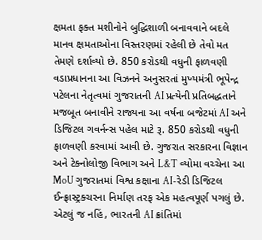ક્ષમતા ફક્ત મશીનોને બુદ્ધિશાળી બનાવવાને બદલે માનવ ક્ષમતાઓના વિસ્તરણમાં રહેલી છે તેવો મત તેમણે દર્શાવ્યો છે. 850 કરોડથી વધુની ફાળવણી વડાપ્રધાનના આ વિઝનને અનુસરતાં મુખ્યમંત્રી ભૂપેન્દ્ર પટેલના નેતૃત્વમાં ગુજરાતની AI પ્રત્યેની પ્રતિબદ્ધતાને મજબૂત બનાવીને રાજ્યના આ વર્ષના બજેટમાં AI અને ડિજિટલ ગવર્નન્સ પહેલ માટે રૂ‌. 850 કરોડથી વધુની ફાળવણી કરવામાં આવી છે. ગુજરાત સરકારના વિજ્ઞાન અને ટેક્નોલોજી વિભાગ અને L&T વ્યોમા વચ્ચેના આ MoU ગુજરાતમાં વિશ્વ કક્ષાના AI-રેડી ડિજિટલ ઈન્ફ્રાસ્ટ્રક્ચરના નિર્માણ તરફ એક મહત્વપૂર્ણ પગલું છે. એટલું જ નહિં, ભારતની AI ક્રાંતિમાં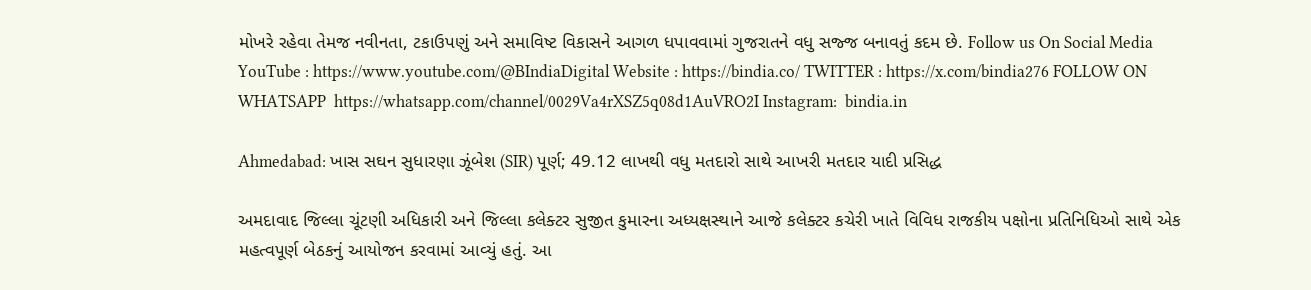મોખરે રહેવા તેમજ નવીનતા, ટકાઉપણું અને સમાવિષ્ટ વિકાસને આગળ ધપાવવામાં ગુજરાતને વધુ સજ્જ બનાવતું કદમ છે. Follow us On Social Media YouTube : https://www.youtube.com/@BIndiaDigital Website : https://bindia.co/ TWITTER : https://x.com/bindia276 FOLLOW ON WHATSAPP  https://whatsapp.com/channel/0029Va4rXSZ5q08d1AuVRO2I Instagram:  bindia.in

Ahmedabad: ખાસ સઘન સુધારણા ઝૂંબેશ (SIR) પૂર્ણ; 49.12 લાખથી વધુ મતદારો સાથે આખરી મતદાર યાદી પ્રસિદ્ધ

અમદાવાદ જિલ્લા ચૂંટણી અધિકારી અને જિલ્લા કલેક્ટર સુજીત કુમારના અધ્યક્ષસ્થાને આજે કલેક્ટર કચેરી ખાતે વિવિધ રાજકીય પક્ષોના પ્રતિનિધિઓ સાથે એક મહત્વપૂર્ણ બેઠકનું આયોજન કરવામાં આવ્યું હતું. આ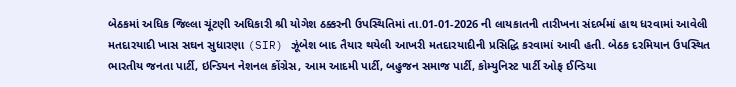બેઠકમાં અધિક જિલ્લા ચૂંટણી અધિકારી શ્રી યોગેશ ઠક્કરની ઉપસ્થિતિમાં તા.01-01-2026 ની લાયકાતની તારીખના સંદર્ભમાં હાથ ધરવામાં આવેલી મતદારયાદી ખાસ સઘન સુધારણા (SIR) ઝૂંબેશ બાદ તૈયાર થયેલી આખરી મતદારયાદીની પ્રસિદ્ધિ કરવામાં આવી હતી. બેઠક દરમિયાન ઉપસ્થિત ભારતીય જનતા પાર્ટી, ઇન્ડિયન નેશનલ કોંગ્રેસ, આમ આદમી પાર્ટી, બહુજન સમાજ પાર્ટી, કોમ્યુનિસ્ટ પાર્ટી ઓફ ઈન્ડિયા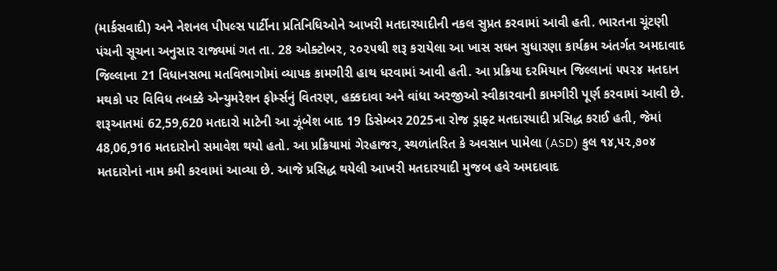(માર્કસવાદી) અને નેશનલ પીપલ્સ પાર્ટીના પ્રતિનિધિઓને આખરી મતદારયાદીની નકલ સુપ્રત કરવામાં આવી હતી. ભારતના ચૂંટણી પંચની સૂચના અનુસાર રાજ્યમાં ગત તા. 28 ઓક્ટોબર, ૨૦૨૫થી શરૂ કરાયેલા આ ખાસ સઘન સુધારણા કાર્યક્રમ અંતર્ગત અમદાવાદ જિલ્લાના 21 વિધાનસભા મતવિભાગોમાં વ્યાપક કામગીરી હાથ ધરવામાં આવી હતી. આ પ્રક્રિયા દરમિયાન જિલ્લાનાં ૫૫૨૪ મતદાન મથકો પર વિવિધ તબક્કે એન્યુમરેશન ફોર્મ્સનું વિતરણ, હક્કદાવા અને વાંધા અરજીઓ સ્વીકારવાની કામગીરી પૂર્ણ કરવામાં આવી છે. શરૂઆતમાં 62,59,620 મતદારો માટેની આ ઝૂંબેશ બાદ 19 ડિસેમ્બર 2025ના રોજ ડ્રાફ્ટ મતદારયાદી પ્રસિદ્ધ કરાઈ હતી, જેમાં 48,06,916 મતદારોનો સમાવેશ થયો હતો. આ પ્રક્રિયામાં ગેરહાજર, સ્થળાંતરિત કે અવસાન પામેલા (ASD) કુલ ૧૪,૫૨,૭૦૪ મતદારોનાં નામ કમી કરવામાં આવ્યા છે. આજે પ્રસિદ્ધ થયેલી આખરી મતદારયાદી મુજબ હવે અમદાવાદ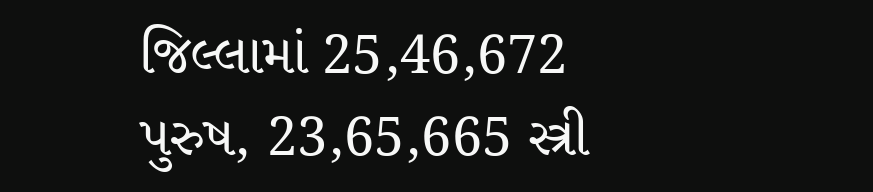જિલ્લામાં 25,46,672 પુરુષ, 23,65,665 સ્ત્રી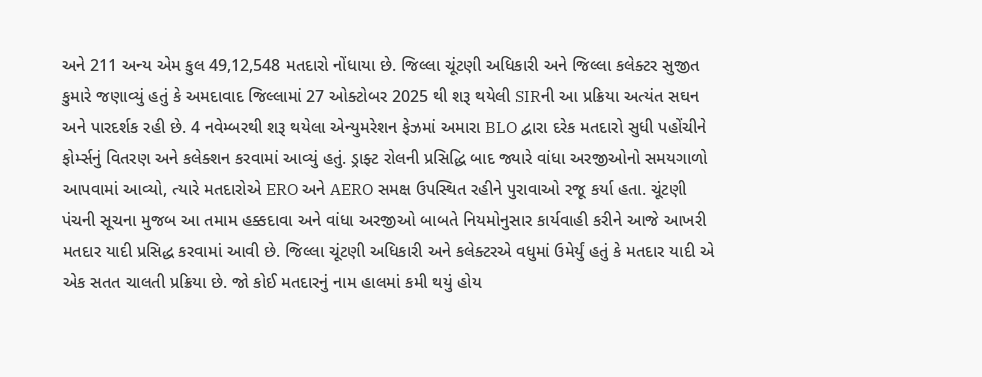અને 211 અન્ય એમ કુલ 49,12,548 મતદારો નોંધાયા છે. જિલ્લા ચૂંટણી અધિકારી અને જિલ્લા કલેક્ટર સુજીત કુમારે જણાવ્યું હતું કે અમદાવાદ જિલ્લામાં 27 ઓક્ટોબર 2025 થી શરૂ થયેલી SIRની આ પ્રક્રિયા અત્યંત સઘન અને પારદર્શક રહી છે. 4 નવેમ્બરથી શરૂ થયેલા એન્યુમરેશન ફેઝમાં અમારા BLO દ્વારા દરેક મતદારો સુધી પહોંચીને ફોર્મ્સનું વિતરણ અને કલેક્શન કરવામાં આવ્યું હતું. ડ્રાફ્ટ રોલની પ્રસિદ્ધિ બાદ જ્યારે વાંધા અરજીઓનો સમયગાળો આપવામાં આવ્યો, ત્યારે મતદારોએ ERO અને AERO સમક્ષ ઉપસ્થિત રહીને પુરાવાઓ રજૂ કર્યા હતા. ચૂંટણી પંચની સૂચના મુજબ આ તમામ હક્કદાવા અને વાંધા અરજીઓ બાબતે નિયમોનુસાર કાર્યવાહી કરીને આજે આખરી મતદાર યાદી પ્રસિદ્ધ કરવામાં આવી છે. જિલ્લા ચૂંટણી અધિકારી અને કલેક્ટરએ વધુમાં ઉમેર્યું હતું કે મતદાર યાદી એ એક સતત ચાલતી પ્રક્રિયા છે. જો કોઈ મતદારનું નામ હાલમાં કમી થયું હોય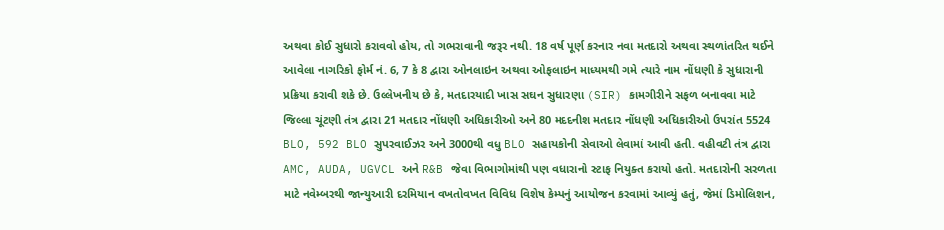અથવા કોઈ સુધારો કરાવવો હોય, તો ગભરાવાની જરૂર નથી. 18 વર્ષ પૂર્ણ કરનાર નવા મતદારો અથવા સ્થળાંતરિત થઈને આવેલા નાગરિકો ફોર્મ નં. 6, 7 કે 8 દ્વારા ઓનલાઇન અથવા ઓફલાઇન માધ્યમથી ગમે ત્યારે નામ નોંધણી કે સુધારાની પ્રક્રિયા કરાવી શકે છે. ઉલ્લેખનીય છે કે, મતદારયાદી ખાસ સઘન સુધારણા (SIR) કામગીરીને સફળ બનાવવા માટે જિલ્લા ચૂંટણી તંત્ર દ્વારા 21 મતદાર નોંધણી અધિકારીઓ અને 80 મદદનીશ મતદાર નોંધણી અધિકારીઓ ઉપરાંત 5524 BLO, 592 BLO સુપરવાઈઝર અને 3000થી વધુ BLO સહાયકોની સેવાઓ લેવામાં આવી હતી. વહીવટી તંત્ર દ્વારા AMC, AUDA, UGVCL અને R&B જેવા વિભાગોમાંથી પણ વધારાનો સ્ટાફ નિયુક્ત કરાયો હતો. મતદારોની સરળતા માટે નવેમ્બરથી જાન્યુઆરી દરમિયાન વખતોવખત વિવિધ વિશેષ કેમ્પનું આયોજન કરવામાં આવ્યું હતું, જેમાં ડિમોલિશન,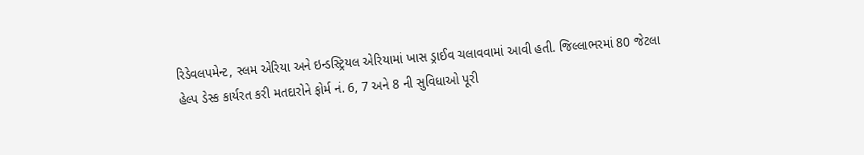રિડેવલપમેન્ટ, સ્લમ એરિયા અને ઇન્ડસ્ટ્રિયલ એરિયામાં ખાસ ડ્રાઈવ ચલાવવામાં આવી હતી. જિલ્લાભરમાં 80 જેટલા હેલ્પ ડેસ્ક કાર્યરત કરી મતદારોને ફોર્મ નં. 6, 7 અને 8 ની સુવિધાઓ પૂરી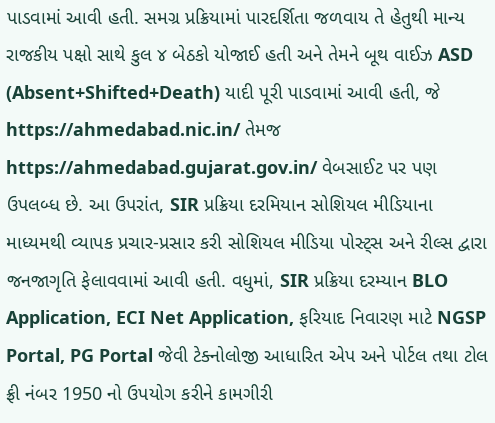પાડવામાં આવી હતી. સમગ્ર પ્રક્રિયામાં પારદર્શિતા જળવાય તે હેતુથી માન્ય રાજકીય પક્ષો સાથે કુલ ૪ બેઠકો યોજાઈ હતી અને તેમને બૂથ વાઈઝ ASD (Absent+Shifted+Death) યાદી પૂરી પાડવામાં આવી હતી, જે https://ahmedabad.nic.in/ તેમજ https://ahmedabad.gujarat.gov.in/ વેબસાઈટ પર પણ ઉપલબ્ધ છે. આ ઉપરાંત, SIR પ્રક્રિયા દરમિયાન સોશિયલ મીડિયાના માધ્યમથી વ્યાપક પ્રચાર-પ્રસાર કરી સોશિયલ મીડિયા પોસ્ટ્સ અને રીલ્સ દ્વારા જનજાગૃતિ ફેલાવવામાં આવી હતી. વધુમાં, SIR પ્રક્રિયા દરમ્યાન BLO Application, ECI Net Application, ફરિયાદ નિવારણ માટે NGSP Portal, PG Portal જેવી ટેક્નોલોજી આધારિત એપ અને પોર્ટલ તથા ટોલ ફ્રી નંબર 1950 નો ઉપયોગ કરીને કામગીરી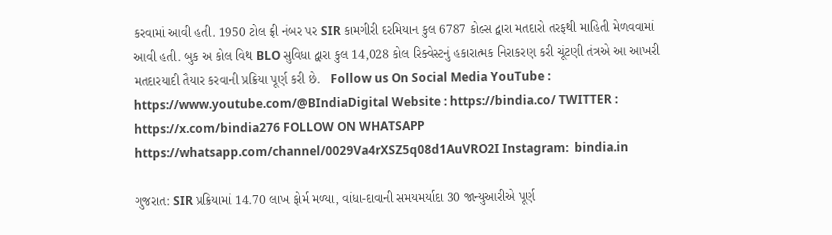કરવામાં આવી હતી. 1950 ટોલ ફ્રી નંબર પર SIR કામગીરી દરમિયાન કુલ 6787 કોલ્સ દ્વારા મતદારો તરફથી માહિતી મેળવવામાં આવી હતી. બુક અ કોલ વિથ BLO સુવિધા દ્વારા કુલ 14,028 કોલ રિક્વેસ્ટનું હકારાત્મક નિરાકરણ કરી ચૂંટણી તંત્રએ આ આખરી મતદારયાદી તૈયાર કરવાની પ્રક્રિયા પૂર્ણ કરી છે.   Follow us On Social Media YouTube : https://www.youtube.com/@BIndiaDigital Website : https://bindia.co/ TWITTER : https://x.com/bindia276 FOLLOW ON WHATSAPP  https://whatsapp.com/channel/0029Va4rXSZ5q08d1AuVRO2I Instagram:  bindia.in

ગુજરાત: SIR પ્રક્રિયામાં 14.70 લાખ ફોર્મ મળ્યા, વાંધા-દાવાની સમયમર્યાદા 30 જાન્યુઆરીએ પૂર્ણ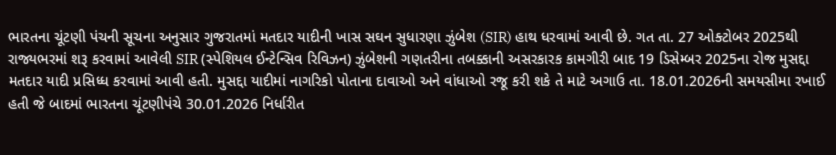ભારતના ચૂંટણી પંચની સૂચના અનુસાર ગુજરાતમાં મતદાર યાદીની ખાસ સઘન સુધારણા ઝુંબેશ (SIR) હાથ ધરવામાં આવી છે. ગત તા. 27 ઓક્ટોબર 2025થી રાજ્યભરમાં શરૂ કરવામાં આવેલી SIR (સ્પેશિયલ ઈન્ટેન્સિવ રિવિઝન) ઝુંબેશની ગણતરીના તબક્કાની અસરકારક કામગીરી બાદ 19 ડિસેમ્બર 2025ના રોજ મુસદ્દા મતદાર યાદી પ્રસિધ્ધ કરવામાં આવી હતી. મુસદ્દા યાદીમાં નાગરિકો પોતાના દાવાઓ અને વાંધાઓ રજૂ કરી શકે તે માટે અગાઉ તા. 18.01.2026ની સમયસીમા રખાઈ હતી જે બાદમાં ભારતના ચૂંટણીપંચે 30.01.2026 નિર્ધારીત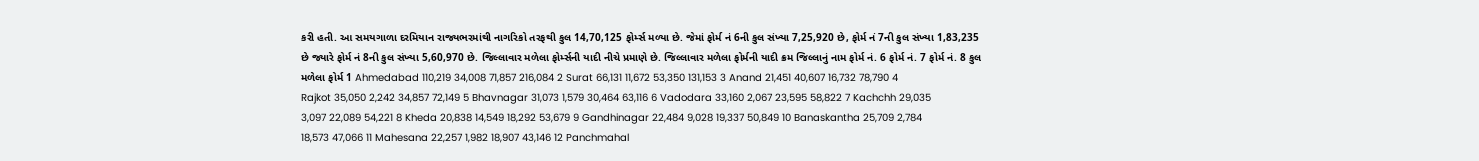કરી હતી. આ સમયગાળા દરમિયાન રાજ્યભરમાંથી નાગરિકો તરફથી કુલ 14,70,125 ફોર્મ્સ મળ્યા છે. જેમાં ફોર્મ નં 6ની કુલ સંખ્યા 7,25,920 છે, ફોર્મ નં 7ની કુલ સંખ્યા 1,83,235 છે જ્યારે ફોર્મ નં 8ની કુલ સંખ્યા 5,60,970 છે. જિલ્લાવાર મળેલા ફોર્મ્સની યાદી નીચે પ્રમાણે છે. જિલ્લાવાર મળેલા ફોર્મની યાદી ક્રમ જિલ્લાનું નામ ફોર્મ નં. 6 ફોર્મ નં. 7 ફોર્મ નં. 8 કુલ મળેલા ફોર્મ 1 Ahmedabad 110,219 34,008 71,857 216,084 2 Surat 66,131 11,672 53,350 131,153 3 Anand 21,451 40,607 16,732 78,790 4 Rajkot 35,050 2,242 34,857 72,149 5 Bhavnagar 31,073 1,579 30,464 63,116 6 Vadodara 33,160 2,067 23,595 58,822 7 Kachchh 29,035 3,097 22,089 54,221 8 Kheda 20,838 14,549 18,292 53,679 9 Gandhinagar 22,484 9,028 19,337 50,849 10 Banaskantha 25,709 2,784 18,573 47,066 11 Mahesana 22,257 1,982 18,907 43,146 12 Panchmahal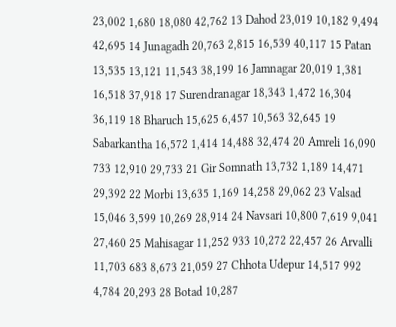23,002 1,680 18,080 42,762 13 Dahod 23,019 10,182 9,494 42,695 14 Junagadh 20,763 2,815 16,539 40,117 15 Patan 13,535 13,121 11,543 38,199 16 Jamnagar 20,019 1,381 16,518 37,918 17 Surendranagar 18,343 1,472 16,304 36,119 18 Bharuch 15,625 6,457 10,563 32,645 19 Sabarkantha 16,572 1,414 14,488 32,474 20 Amreli 16,090 733 12,910 29,733 21 Gir Somnath 13,732 1,189 14,471 29,392 22 Morbi 13,635 1,169 14,258 29,062 23 Valsad 15,046 3,599 10,269 28,914 24 Navsari 10,800 7,619 9,041 27,460 25 Mahisagar 11,252 933 10,272 22,457 26 Arvalli 11,703 683 8,673 21,059 27 Chhota Udepur 14,517 992 4,784 20,293 28 Botad 10,287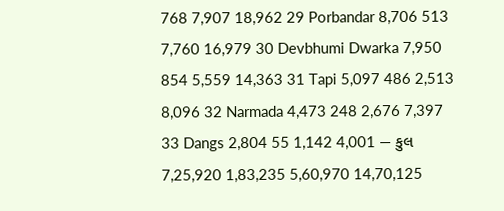768 7,907 18,962 29 Porbandar 8,706 513 7,760 16,979 30 Devbhumi Dwarka 7,950 854 5,559 14,363 31 Tapi 5,097 486 2,513 8,096 32 Narmada 4,473 248 2,676 7,397 33 Dangs 2,804 55 1,142 4,001 — કુલ 7,25,920 1,83,235 5,60,970 14,70,125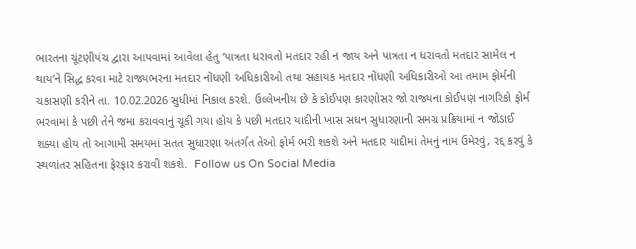ભારતના ચૂંટણીપંચ દ્વારા આપવામાં આવેલા હેતુ ‘પાત્રતા ધરાવતો મતદાર રહી ન જાય અને પાત્રતા ન ધરાવતો મતદાર સામેલ ન થાય’ને સિદ્ધ કરવા માટે રાજ્યભરના મતદાર નોંધણી અધિકારીઓ તથા સહાયક મતદાર નોંધણી અધિકારીઓ આ તમામ ફોર્મની ચકાસણી કરીને તા. 10.02.2026 સુધીમાં નિકાલ કરશે. ઉલ્લેખનીય છે કે કોઈપણ કારણોસર જો રાજ્યના કોઈપણ નાગરિકો ફોર્મ ભરવામાં કે પછી તેને જમા કરાવવાનું ચૂકી ગયા હોય કે પછી મતદાર યાદીની ખાસ સઘન સુધારણાની સમગ્ર પ્રક્રિયામાં ન જોડાઈ શક્યા હોય તો આગામી સમયમાં સતત સુધારણા અંતર્ગત તેઓ ફોર્મ ભરી શકશે અને મતદાર યાદીમાં તેમનું નામ ઉમેરવું, રદ્દ કરવું કે સ્થળાંતર સહિતના ફેરફાર કરાવી શકશે.  Follow us On Social Media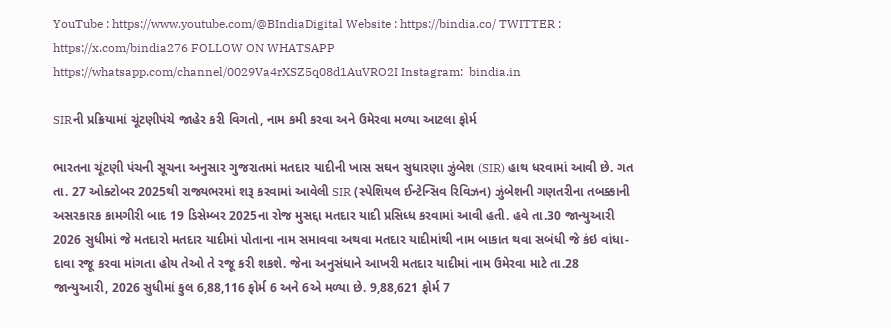YouTube : https://www.youtube.com/@BIndiaDigital Website : https://bindia.co/ TWITTER : https://x.com/bindia276 FOLLOW ON WHATSAPP  https://whatsapp.com/channel/0029Va4rXSZ5q08d1AuVRO2I Instagram:  bindia.in

SIRની પ્રક્રિયામાં ચૂંટણીપંચે જાહેર કરી વિગતો, નામ કમી કરવા અને ઉમેરવા મળ્યા આટલા ફોર્મ

ભારતના ચૂંટણી પંચની સૂચના અનુસાર ગુજરાતમાં મતદાર યાદીની ખાસ સઘન સુધારણા ઝુંબેશ (SIR) હાથ ધરવામાં આવી છે. ગત તા. 27 ઓક્ટોબર 2025થી રાજ્યભરમાં શરૂ કરવામાં આવેલી SIR (સ્પેશિયલ ઈન્ટેન્સિવ રિવિઝન) ઝુંબેશની ગણતરીના તબક્કાની અસરકારક કામગીરી બાદ 19 ડિસેમ્બર 2025ના રોજ મુસદ્દા મતદાર યાદી પ્રસિધ્ધ કરવામાં આવી હતી. હવે તા.30 જાન્યુઆરી 2026 સુધીમાં જે મતદારો મતદાર યાદીમાં પોતાના નામ સમાવવા અથવા મતદાર યાદીમાંથી નામ બાકાત થવા સબંધી જે કંઇ વાંધા-દાવા રજૂ કરવા માંગતા હોય તેઓ તે રજૂ કરી શકશે. જેના અનુસંધાને આખરી મતદાર યાદીમાં નામ ઉમેરવા માટે તા.28 જાન્યુઆરી, 2026 સુધીમાં કુલ 6,88,116 ફોર્મ 6 અને 6એ મળ્યા છે. 9,88,621 ફોર્મ 7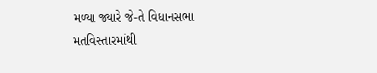મળ્યા જ્યારે જે-તે વિધાનસભા મતવિસ્તારમાંથી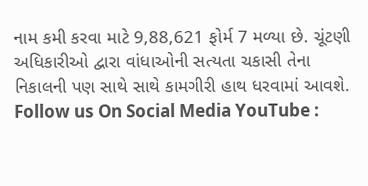નામ કમી કરવા માટે 9,88,621 ફોર્મ 7 મળ્યા છે. ચૂંટણી અધિકારીઓ દ્વારા વાંધાઓની સત્યતા ચકાસી તેના નિકાલની પણ સાથે સાથે કામગીરી હાથ ધરવામાં આવશે. Follow us On Social Media YouTube :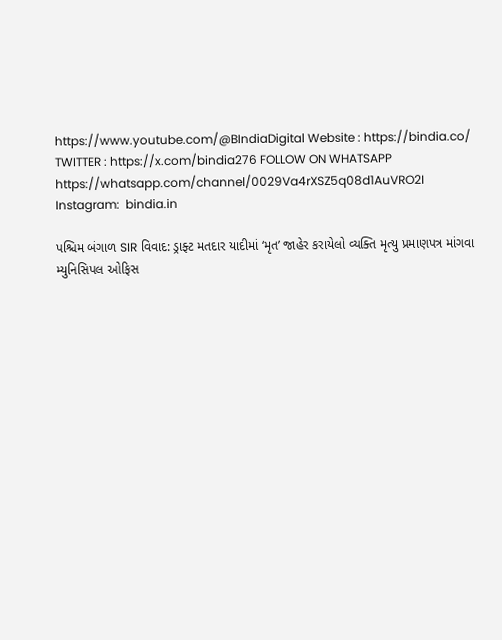https://www.youtube.com/@BIndiaDigital Website : https://bindia.co/ TWITTER : https://x.com/bindia276 FOLLOW ON WHATSAPP  https://whatsapp.com/channel/0029Va4rXSZ5q08d1AuVRO2I Instagram:  bindia.in

પશ્ચિમ બંગાળ SIR વિવાદ: ડ્રાફ્ટ મતદાર યાદીમાં ‘મૃત’ જાહેર કરાયેલો વ્યક્તિ મૃત્યુ પ્રમાણપત્ર માંગવા મ્યુનિસિપલ ઓફિસ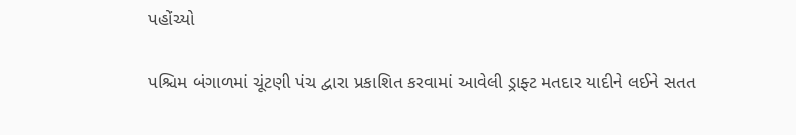પહોંચ્યો

પશ્ચિમ બંગાળમાં ચૂંટણી પંચ દ્વારા પ્રકાશિત કરવામાં આવેલી ડ્રાફ્ટ મતદાર યાદીને લઈને સતત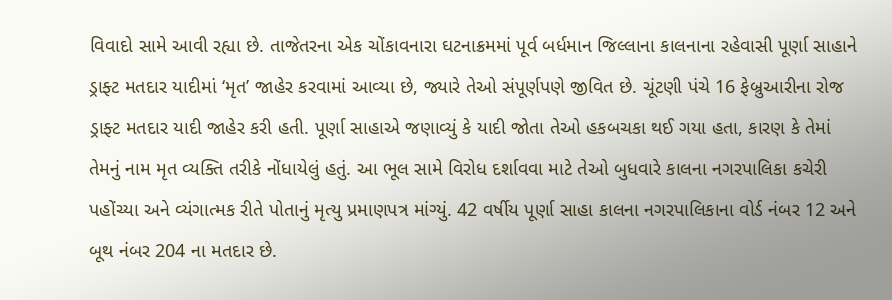વિવાદો સામે આવી રહ્યા છે. તાજેતરના એક ચોંકાવનારા ઘટનાક્રમમાં પૂર્વ બર્ધમાન જિલ્લાના કાલનાના રહેવાસી પૂર્ણા સાહાને ડ્રાફ્ટ મતદાર યાદીમાં ‘મૃત’ જાહેર કરવામાં આવ્યા છે, જ્યારે તેઓ સંપૂર્ણપણે જીવિત છે. ચૂંટણી પંચે 16 ફેબ્રુઆરીના રોજ ડ્રાફ્ટ મતદાર યાદી જાહેર કરી હતી. પૂર્ણા સાહાએ જણાવ્યું કે યાદી જોતા તેઓ હકબચકા થઈ ગયા હતા, કારણ કે તેમાં તેમનું નામ મૃત વ્યક્તિ તરીકે નોંધાયેલું હતું. આ ભૂલ સામે વિરોધ દર્શાવવા માટે તેઓ બુધવારે કાલના નગરપાલિકા કચેરી પહોંચ્યા અને વ્યંગાત્મક રીતે પોતાનું મૃત્યુ પ્રમાણપત્ર માંગ્યું. 42 વર્ષીય પૂર્ણા સાહા કાલના નગરપાલિકાના વોર્ડ નંબર 12 અને બૂથ નંબર 204 ના મતદાર છે.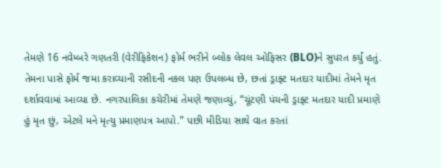તેમણે 16 નવેમ્બરે ગણતરી (વેરીફિકેશન) ફોર્મ ભરીને બ્લોક લેવલ ઓફિસર (BLO)ને સુપરત કર્યું હતું. તેમના પાસે ફોર્મ જમા કરાવ્યાની રસીદની નકલ પણ ઉપલબ્ધ છે, છતાં ડ્રાફ્ટ મતદાર યાદીમાં તેમને મૃત દર્શાવવામાં આવ્યા છે. નગરપાલિકા કચેરીમાં તેમણે જણાવ્યું, “ચૂંટણી પંચની ડ્રાફ્ટ મતદાર યાદી પ્રમાણે હું મૃત છું, એટલે મને મૃત્યુ પ્રમાણપત્ર આપો.” પછી મીડિયા સાથે વાત કરતાં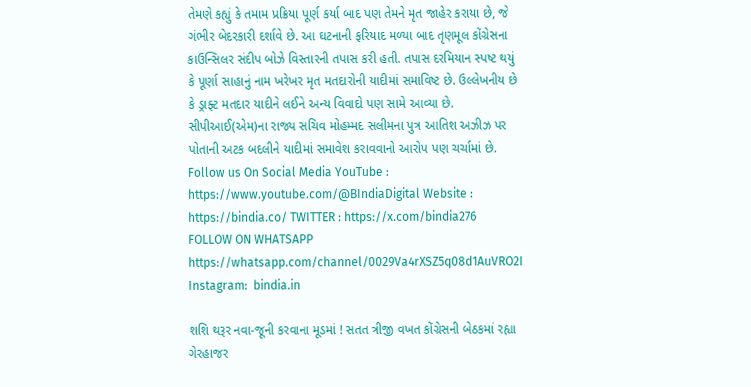તેમણે કહ્યું કે તમામ પ્રક્રિયા પૂર્ણ કર્યા બાદ પણ તેમને મૃત જાહેર કરાયા છે, જે ગંભીર બેદરકારી દર્શાવે છે. આ ઘટનાની ફરિયાદ મળ્યા બાદ તૃણમૂલ કોંગ્રેસના કાઉન્સિલર સંદીપ બોઝે વિસ્તારની તપાસ કરી હતી. તપાસ દરમિયાન સ્પષ્ટ થયું કે પૂર્ણા સાહાનું નામ ખરેખર મૃત મતદારોની યાદીમાં સમાવિષ્ટ છે. ઉલ્લેખનીય છે કે ડ્રાફ્ટ મતદાર યાદીને લઈને અન્ય વિવાદો પણ સામે આવ્યા છે. સીપીઆઈ(એમ)ના રાજ્ય સચિવ મોહમ્મદ સલીમના પુત્ર આતિશ અઝીઝ પર પોતાની અટક બદલીને યાદીમાં સમાવેશ કરાવવાનો આરોપ પણ ચર્ચામાં છે.   Follow us On Social Media YouTube : https://www.youtube.com/@BIndiaDigital Website : https://bindia.co/ TWITTER : https://x.com/bindia276 FOLLOW ON WHATSAPP  https://whatsapp.com/channel/0029Va4rXSZ5q08d1AuVRO2I Instagram:  bindia.in

શશિ થરૂર નવા-જૂની કરવાના મૂડમાં ! સતત ત્રીજી વખત કોંગ્રેસની બેઠકમાં રહ્યા ગેરહાજર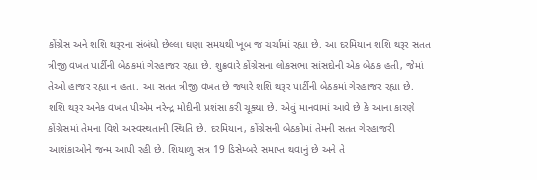કોંગ્રેસ અને શશિ થરૂરના સંબંધો છેલ્લા ઘણા સમયથી ખૂબ જ ચર્ચામાં રહ્યા છે. આ દરમિયાન શશિ થરૂર સતત ત્રીજી વખત પાર્ટીની બેઠકમાં ગેરહાજર રહ્યા છે. શુક્રવારે કોંગ્રેસના લોકસભા સાંસદોની એક બેઠક હતી, જેમાં તેઓ હાજર રહ્યા ન હતા. આ સતત ત્રીજી વખત છે જ્યારે શશિ થરૂર પાર્ટીની બેઠકમાં ગેરહાજર રહ્યા છે. શશિ થરૂર અનેક વખત પીએમ નરેન્દ્ર મોદીની પ્રશંસા કરી ચૂક્યા છે. એવું માનવામાં આવે છે કે આના કારણે કોંગ્રેસમાં તેમના વિશે અસ્વસ્થતાની સ્થિતિ છે. દરમિયાન, કોંગ્રેસની બેઠકોમાં તેમની સતત ગેરહાજરી આશંકાઓને જન્મ આપી રહી છે. શિયાળુ સત્ર 19 ડિસેમ્બરે સમાપ્ત થવાનું છે અને તે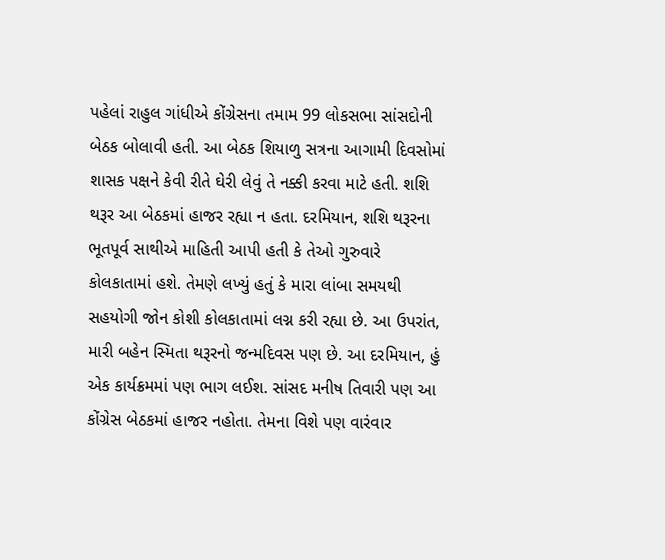પહેલાં રાહુલ ગાંધીએ કોંગ્રેસના તમામ 99 લોકસભા સાંસદોની બેઠક બોલાવી હતી. આ બેઠક શિયાળુ સત્રના આગામી દિવસોમાં શાસક પક્ષને કેવી રીતે ઘેરી લેવું તે નક્કી કરવા માટે હતી. શશિ થરૂર આ બેઠકમાં હાજર રહ્યા ન હતા. દરમિયાન, શશિ થરૂરના ભૂતપૂર્વ સાથીએ માહિતી આપી હતી કે તેઓ ગુરુવારે કોલકાતામાં હશે. તેમણે લખ્યું હતું કે મારા લાંબા સમયથી સહયોગી જોન કોશી કોલકાતામાં લગ્ન કરી રહ્યા છે. આ ઉપરાંત, મારી બહેન સ્મિતા થરૂરનો જન્મદિવસ પણ છે. આ દરમિયાન, હું એક કાર્યક્રમમાં પણ ભાગ લઈશ. સાંસદ મનીષ તિવારી પણ આ કોંગ્રેસ બેઠકમાં હાજર નહોતા. તેમના વિશે પણ વારંવાર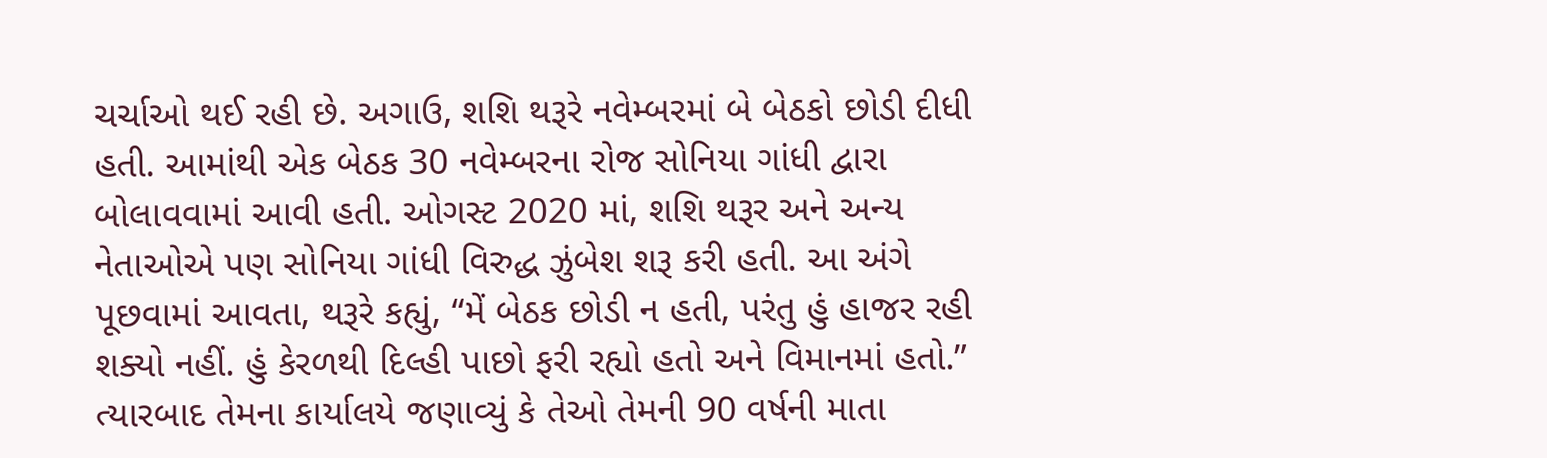ચર્ચાઓ થઈ રહી છે. અગાઉ, શશિ થરૂરે નવેમ્બરમાં બે બેઠકો છોડી દીધી હતી. આમાંથી એક બેઠક 30 નવેમ્બરના રોજ સોનિયા ગાંધી દ્વારા બોલાવવામાં આવી હતી. ઓગસ્ટ 2020 માં, શશિ થરૂર અને અન્ય નેતાઓએ પણ સોનિયા ગાંધી વિરુદ્ધ ઝુંબેશ શરૂ કરી હતી. આ અંગે પૂછવામાં આવતા, થરૂરે કહ્યું, “મેં બેઠક છોડી ન હતી, પરંતુ હું હાજર રહી શક્યો નહીં. હું કેરળથી દિલ્હી પાછો ફરી રહ્યો હતો અને વિમાનમાં હતો.” ત્યારબાદ તેમના કાર્યાલયે જણાવ્યું કે તેઓ તેમની 90 વર્ષની માતા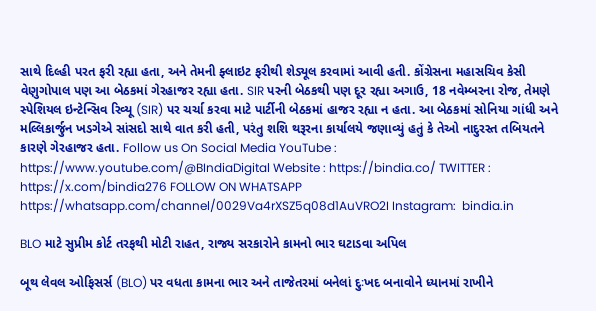સાથે દિલ્હી પરત ફરી રહ્યા હતા, અને તેમની ફ્લાઇટ ફરીથી શેડ્યૂલ કરવામાં આવી હતી. કોંગ્રેસના મહાસચિવ કેસી વેણુગોપાલ પણ આ બેઠકમાં ગેરહાજર રહ્યા હતા. SIR પરની બેઠકથી પણ દૂર રહ્યા અગાઉ, 18 નવેમ્બરના રોજ, તેમણે સ્પેશિયલ ઇન્ટેન્સિવ રિવ્યૂ (SIR) પર ચર્ચા કરવા માટે પાર્ટીની બેઠકમાં હાજર રહ્યા ન હતા. આ બેઠકમાં સોનિયા ગાંધી અને મલ્લિકાર્જુન ખડગેએ સાંસદો સાથે વાત કરી હતી, પરંતુ શશિ થરૂરના કાર્યાલયે જણાવ્યું હતું કે તેઓ નાદુરસ્ત તબિયતને કારણે ગેરહાજર હતા. Follow us On Social Media YouTube : https://www.youtube.com/@BIndiaDigital Website : https://bindia.co/ TWITTER : https://x.com/bindia276 FOLLOW ON WHATSAPP  https://whatsapp.com/channel/0029Va4rXSZ5q08d1AuVRO2I Instagram:  bindia.in

BLO માટે સુપ્રીમ કોર્ટ તરફથી મોટી રાહત, રાજ્ય સરકારોને કામનો ભાર ઘટાડવા અપિલ

બૂથ લેવલ ઓફિસર્સ (BLO) પર વધતા કામના ભાર અને તાજેતરમાં બનેલાં દુઃખદ બનાવોને ધ્યાનમાં રાખીને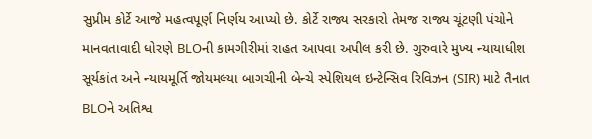સુપ્રીમ કોર્ટે આજે મહત્વપૂર્ણ નિર્ણય આપ્યો છે. કોર્ટે રાજ્ય સરકારો તેમજ રાજ્ય ચૂંટણી પંચોને માનવતાવાદી ધોરણે BLOની કામગીરીમાં રાહત આપવા અપીલ કરી છે. ગુરુવારે મુખ્ય ન્યાયાધીશ સૂર્યકાંત અને ન્યાયમૂર્તિ જોયમલ્યા બાગચીની બેન્ચે સ્પેશિયલ ઇન્ટેન્સિવ રિવિઝન (SIR) માટે તૈનાત BLOને અતિશ્વ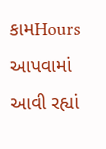કામHours આપવામાં આવી રહ્યાં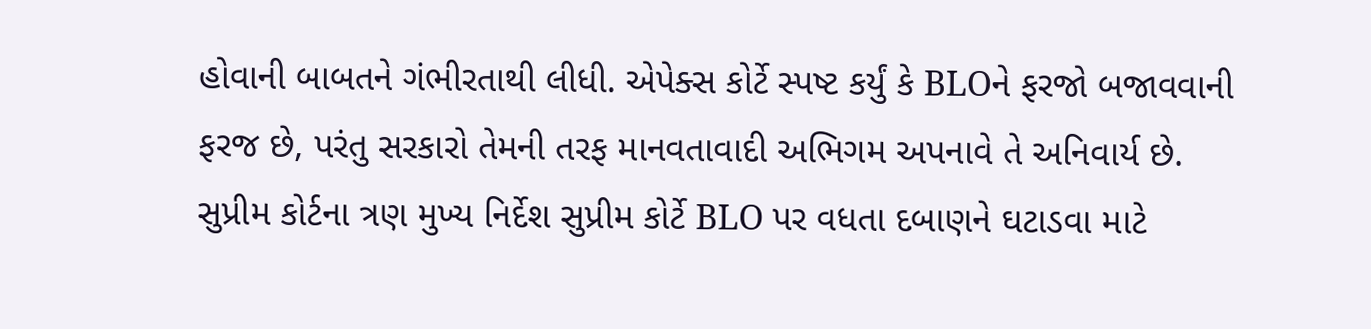હોવાની બાબતને ગંભીરતાથી લીધી. એપેક્સ કોર્ટે સ્પષ્ટ કર્યું કે BLOને ફરજો બજાવવાની ફરજ છે, પરંતુ સરકારો તેમની તરફ માનવતાવાદી અભિગમ અપનાવે તે અનિવાર્ય છે. સુપ્રીમ કોર્ટના ત્રણ મુખ્ય નિર્દેશ સુપ્રીમ કોર્ટે BLO પર વધતા દબાણને ઘટાડવા માટે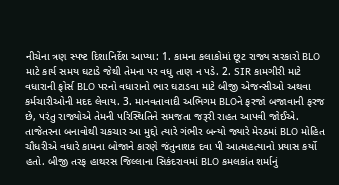નીચેના ત્રણ સ્પષ્ટ દિશાનિર્દેશ આપ્યા: 1. કામના કલાકોમાં છૂટ રાજ્ય સરકારો BLO માટે કાર્ય સમય ઘટાડે જેથી તેમના પર વધુ તાણ ન પડે. 2. SIR કામગીરી માટે વધારાની ફોર્સ BLO પરનો વધારાનો ભાર ઘટાડવા માટે બીજી એજન્સીઓ અથવા કર્મચારીઓની મદદ લેવાય. 3. માનવતાવાદી અભિગમ BLOને ફરજો બજાવાની ફરજ છે, પરંતુ રાજ્યોએ તેમની પરિસ્થિતિને સમજતા જરૂરી રાહત આપવી જોઈએ. તાજેતરના બનાવોથી ચકચાર આ મુદ્દો ત્યારે ગંભીર બન્યો જ્યારે મેરઠમાં BLO મોહિત ચૌધરીએ વધારે કામના બોજાને કારણે જંતુનાશક દવા પી આત્મહત્યાનો પ્રયાસ કર્યો હતો. બીજી તરફ હાથરસ જિલ્લાના સિકંદરાવમાં BLO કમલકાંત શર્માનું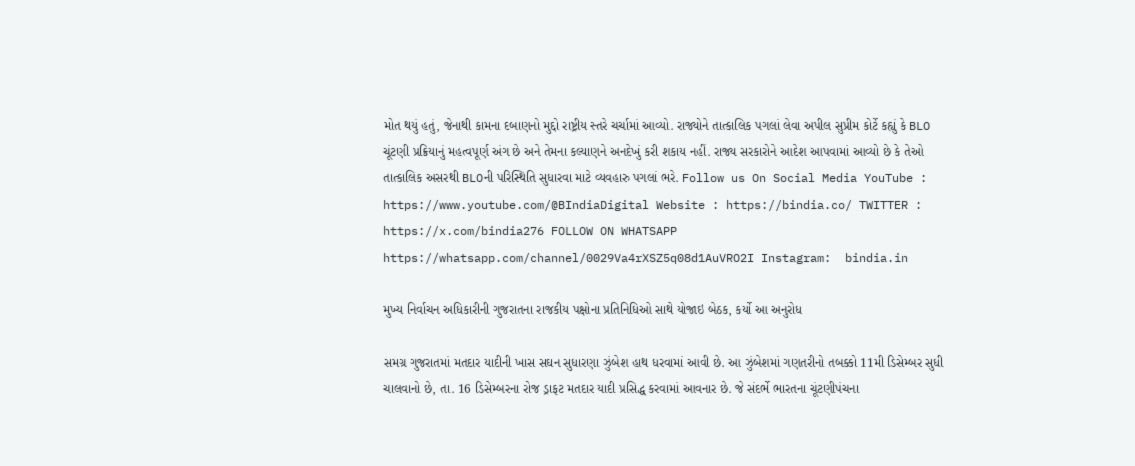મોત થયું હતું, જેનાથી કામના દબાણનો મુદ્દો રાષ્ટ્રીય સ્તરે ચર્ચામાં આવ્યો. રાજ્યોને તાત્કાલિક પગલાં લેવા અપીલ સુપ્રીમ કોર્ટે કહ્યું કે BLO ચૂંટણી પ્રક્રિયાનું મહત્વપૂર્ણ અંગ છે અને તેમના કલ્યાણને અનદેખું કરી શકાય નહીં. રાજ્ય સરકારોને આદેશ આપવામાં આવ્યો છે કે તેઓ તાત્કાલિક અસરથી BLOની પરિસ્થિતિ સુધારવા માટે વ્યવહારુ પગલાં ભરે. Follow us On Social Media YouTube : https://www.youtube.com/@BIndiaDigital Website : https://bindia.co/ TWITTER : https://x.com/bindia276 FOLLOW ON WHATSAPP  https://whatsapp.com/channel/0029Va4rXSZ5q08d1AuVRO2I Instagram:  bindia.in

મુખ્ય નિર્વાચન અધિકારીની ગુજરાતના રાજકીય પક્ષોના પ્રતિનિધિઓ સાથે યોજાઇ બેઠક, કર્યો આ અનુરોધ

સમગ્ર ગુજરાતમાં મતદાર યાદીની ખાસ સઘન સુધારણા ઝુંબેશ હાથ ધરવામાં આવી છે. આ ઝુંબેશમાં ગણતરીનો તબક્કો 11મી ડિસેમ્બર સુધી ચાલવાનો છે, તા. 16 ડિસેમ્બરના રોજ ડ્રાફટ મતદાર યાદી પ્રસિદ્ધ કરવામાં આવનાર છે. જે સંદર્ભે ભારતના ચૂંટણીપંચના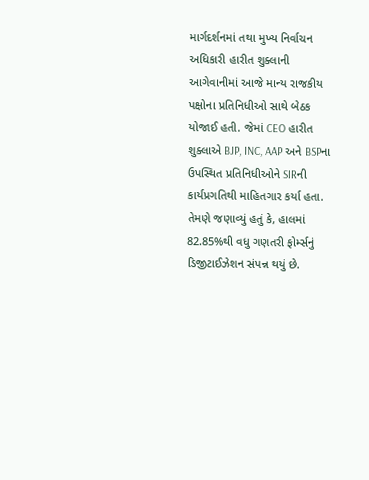માર્ગદર્શનમાં તથા મુખ્ય નિર્વાચન અધિકારી હારીત શુક્લાની આગેવાનીમાં આજે માન્ય રાજકીય પક્ષોના પ્રતિનિધીઓ સાથે બેઠક યોજાઈ હતી. જેમાં CEO હારીત શુક્લાએ BJP, INC, AAP અને BSPના ઉપસ્થિત પ્રતિનિધીઓને SIRની કાર્યપ્રગતિથી માહિતગાર કર્યા હતા. તેમણે જણાવ્યું હતું કે, હાલમાં 82.85%થી વધુ ગણતરી ફોર્મ્સનું ડિજીટાઈઝેશન સંપન્ન થયું છે.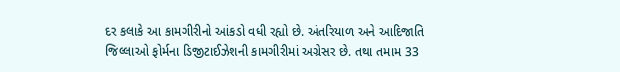દર કલાકે આ કામગીરીનો આંકડો વધી રહ્યો છે. અંતરિયાળ અને આદિજાતિ જિલ્લાઓ ફોર્મના ડિજીટાઈઝેશની કામગીરીમાં અગ્રેસર છે. તથા તમામ 33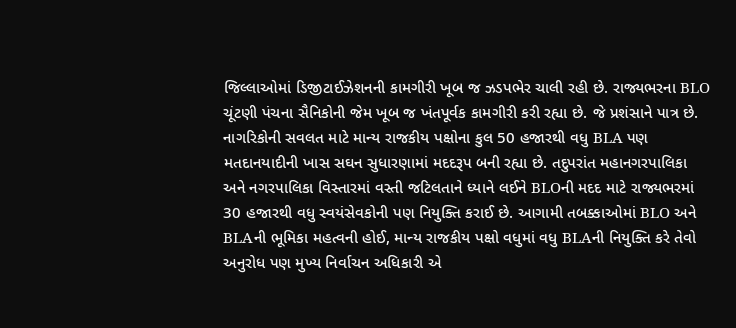જિલ્લાઓમાં ડિજીટાઈઝેશનની કામગીરી ખૂબ જ ઝડપભેર ચાલી રહી છે. રાજ્યભરના BLO ચૂંટણી પંચના સૈનિકોની જેમ ખૂબ જ ખંતપૂર્વક કામગીરી કરી રહ્યા છે. જે પ્રશંસાને પાત્ર છે. નાગરિકોની સવલત માટે માન્ય રાજકીય પક્ષોના કુલ 50 હજારથી વધુ BLA પણ મતદાનયાદીની ખાસ સઘન સુધારણામાં મદદરૂપ બની રહ્યા છે. તદુપરાંત મહાનગરપાલિકા અને નગરપાલિકા વિસ્તારમાં વસ્તી જટિલતાને ધ્યાને લઈને BLOની મદદ માટે રાજ્યભરમાં 30 હજારથી વધુ સ્વયંસેવકોની પણ નિયુક્તિ કરાઈ છે. આગામી તબક્કાઓમાં BLO અને BLAની ભૂમિકા મહત્વની હોઈ, માન્ય રાજકીય પક્ષો વધુમાં વધુ BLAની નિયુક્તિ કરે તેવો અનુરોધ પણ મુખ્ય નિર્વાચન અધિકારી એ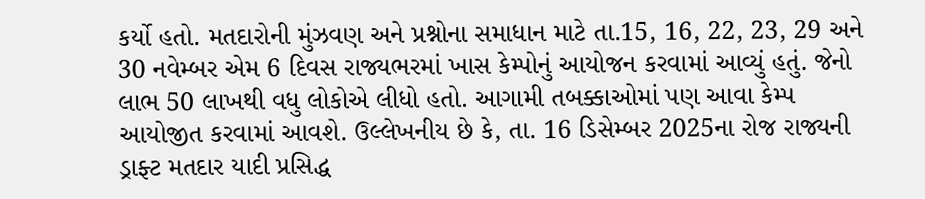કર્યો હતો. મતદારોની મુંઝવણ અને પ્રશ્નોના સમાધાન માટે તા.15, 16, 22, 23, 29 અને 30 નવેમ્બર એમ 6 દિવસ રાજ્યભરમાં ખાસ કેમ્પોનું આયોજન કરવામાં આવ્યું હતું. જેનો લાભ 50 લાખથી વધુ લોકોએ લીધો હતો. આગામી તબક્કાઓમાં પણ આવા કેમ્પ આયોજીત કરવામાં આવશે. ઉલ્લેખનીય છે કે, તા. 16 ડિસેમ્બર 2025ના રોજ રાજ્યની ડ્રાફ્ટ મતદાર યાદી પ્રસિદ્ધ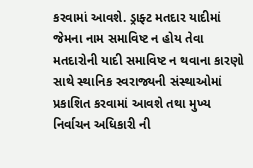કરવામાં આવશે. ડ્રાફ્ટ મતદાર યાદીમાં જેમના નામ સમાવિષ્ટ ન હોય તેવા મતદારોની યાદી સમાવિષ્ટ ન થવાના કારણો સાથે સ્થાનિક સ્વરાજ્યની સંસ્થાઓમાં પ્રકાશિત કરવામાં આવશે તથા મુખ્ય નિર્વાચન અધિકારી ની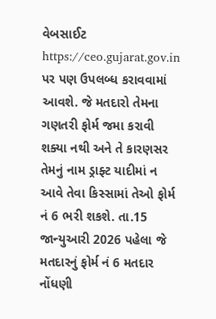વેબસાઈટ https://ceo.gujarat.gov.in પર પણ ઉપલબ્ધ કરાવવામાં આવશે. જે મતદારો તેમના ગણતરી ફોર્મ જમા કરાવી શક્યા નથી અને તે કારણસર તેમનું નામ ડ્રાફ્ટ યાદીમાં ન આવે તેવા કિસ્સામાં તેઓ ફોર્મ નં 6 ભરી શકશે. તા.15 જાન્યુઆરી 2026 પહેલા જે મતદારનું ફોર્મ નં 6 મતદાર નોંધણી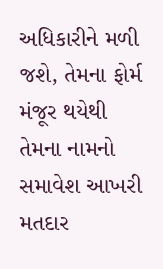અધિકારીને મળી જશે, તેમના ફોર્મ મંજૂર થયેથી તેમના નામનો સમાવેશ આખરી મતદાર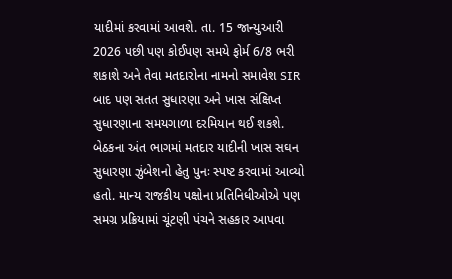યાદીમાં કરવામાં આવશે. તા. 15 જાન્યુઆરી 2026 પછી પણ કોઈપણ સમયે ફોર્મ 6/8 ભરી શકાશે અને તેવા મતદારોના નામનો સમાવેશ SIR બાદ પણ સતત સુધારણા અને ખાસ સંક્ષિપ્ત સુધારણાના સમયગાળા દરમિયાન થઈ શકશે. બેઠકના અંત ભાગમાં મતદાર યાદીની ખાસ સઘન સુધારણા ઝુંબેશનો હેતુ પુનઃ સ્પષ્ટ કરવામાં આવ્યો હતો. માન્ય રાજકીય પક્ષોના પ્રતિનિધીઓએ પણ સમગ્ર પ્રક્રિયામાં ચૂંટણી પંચને સહકાર આપવા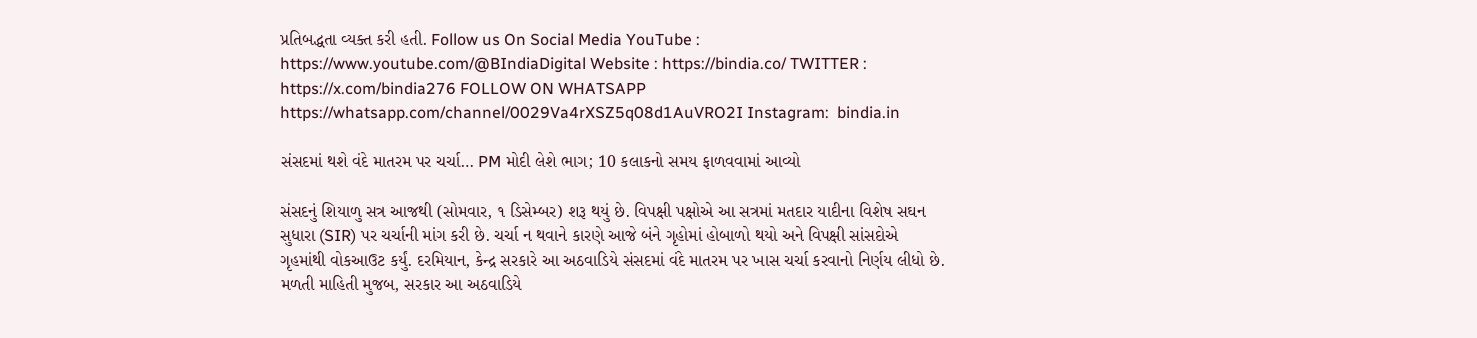પ્રતિબદ્ધતા વ્યક્ત કરી હતી. Follow us On Social Media YouTube : https://www.youtube.com/@BIndiaDigital Website : https://bindia.co/ TWITTER : https://x.com/bindia276 FOLLOW ON WHATSAPP  https://whatsapp.com/channel/0029Va4rXSZ5q08d1AuVRO2I Instagram:  bindia.in

સંસદમાં થશે વંદે માતરમ પર ચર્ચા… PM મોદી લેશે ભાગ; 10 કલાકનો સમય ફાળવવામાં આવ્યો

સંસદનું શિયાળુ સત્ર આજથી (સોમવાર, ૧ ડિસેમ્બર) શરૂ થયું છે. વિપક્ષી પક્ષોએ આ સત્રમાં મતદાર યાદીના વિશેષ સઘન સુધારા (SIR) પર ચર્ચાની માંગ કરી છે. ચર્ચા ન થવાને કારણે આજે બંને ગૃહોમાં હોબાળો થયો અને વિપક્ષી સાંસદોએ ગૃહમાંથી વોકઆઉટ કર્યું. દરમિયાન, કેન્દ્ર સરકારે આ અઠવાડિયે સંસદમાં વંદે માતરમ પર ખાસ ચર્ચા કરવાનો નિર્ણય લીધો છે. મળતી માહિતી મુજબ, સરકાર આ અઠવાડિયે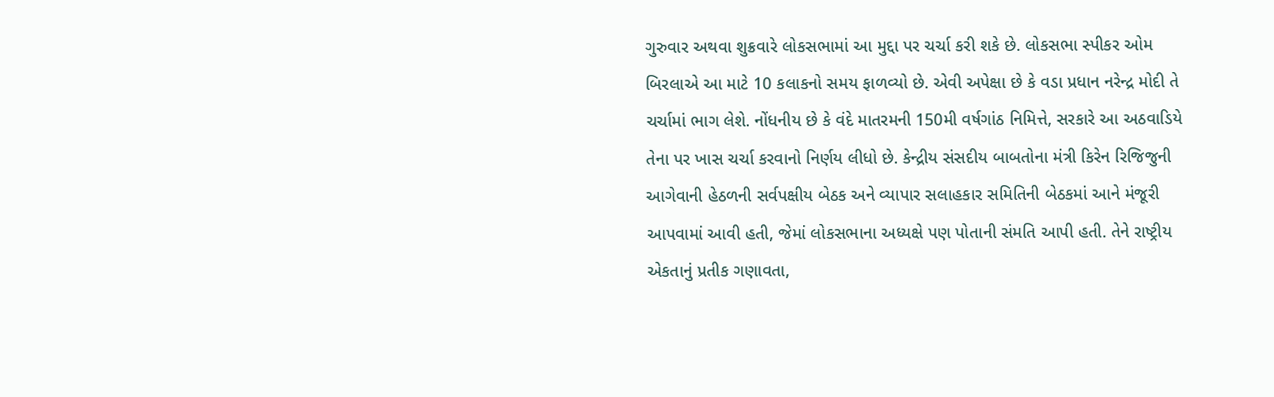ગુરુવાર અથવા શુક્રવારે લોકસભામાં આ મુદ્દા પર ચર્ચા કરી શકે છે. લોકસભા સ્પીકર ઓમ બિરલાએ આ માટે 10 કલાકનો સમય ફાળવ્યો છે. એવી અપેક્ષા છે કે વડા પ્રધાન નરેન્દ્ર મોદી તે ચર્ચામાં ભાગ લેશે. નોંધનીય છે કે વંદે માતરમની 150મી વર્ષગાંઠ નિમિત્તે, સરકારે આ અઠવાડિયે તેના પર ખાસ ચર્ચા કરવાનો નિર્ણય લીધો છે. કેન્દ્રીય સંસદીય બાબતોના મંત્રી કિરેન રિજિજુની આગેવાની હેઠળની સર્વપક્ષીય બેઠક અને વ્યાપાર સલાહકાર સમિતિની બેઠકમાં આને મંજૂરી આપવામાં આવી હતી, જેમાં લોકસભાના અધ્યક્ષે પણ પોતાની સંમતિ આપી હતી. તેને રાષ્ટ્રીય એકતાનું પ્રતીક ગણાવતા,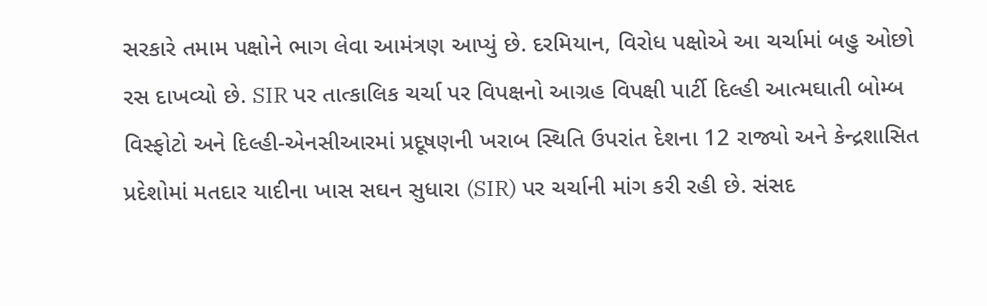સરકારે તમામ પક્ષોને ભાગ લેવા આમંત્રણ આપ્યું છે. દરમિયાન, વિરોધ પક્ષોએ આ ચર્ચામાં બહુ ઓછો રસ દાખવ્યો છે. SIR પર તાત્કાલિક ચર્ચા પર વિપક્ષનો આગ્રહ વિપક્ષી પાર્ટી દિલ્હી આત્મઘાતી બોમ્બ વિસ્ફોટો અને દિલ્હી-એનસીઆરમાં પ્રદૂષણની ખરાબ સ્થિતિ ઉપરાંત દેશના 12 રાજ્યો અને કેન્દ્રશાસિત પ્રદેશોમાં મતદાર યાદીના ખાસ સઘન સુધારા (SIR) પર ચર્ચાની માંગ કરી રહી છે. સંસદ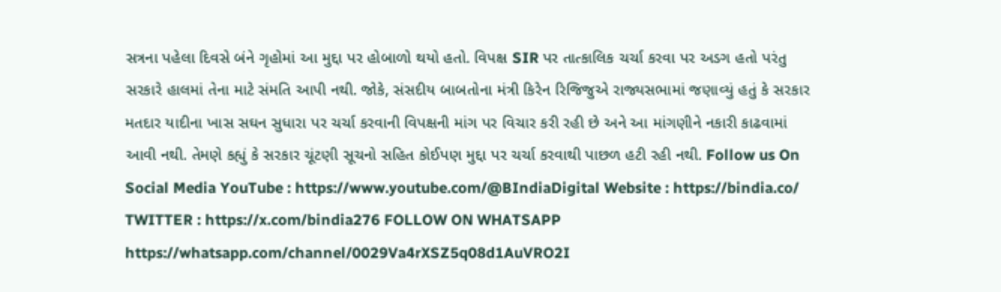સત્રના પહેલા દિવસે બંને ગૃહોમાં આ મુદ્દા પર હોબાળો થયો હતો. વિપક્ષ SIR પર તાત્કાલિક ચર્ચા કરવા પર અડગ હતો પરંતુ સરકારે હાલમાં તેના માટે સંમતિ આપી નથી. જોકે, સંસદીય બાબતોના મંત્રી કિરેન રિજિજુએ રાજ્યસભામાં જણાવ્યું હતું કે સરકાર મતદાર યાદીના ખાસ સઘન સુધારા પર ચર્ચા કરવાની વિપક્ષની માંગ પર વિચાર કરી રહી છે અને આ માંગણીને નકારી કાઢવામાં આવી નથી. તેમણે કહ્યું કે સરકાર ચૂંટણી સૂચનો સહિત કોઈપણ મુદ્દા પર ચર્ચા કરવાથી પાછળ હટી રહી નથી. Follow us On Social Media YouTube : https://www.youtube.com/@BIndiaDigital Website : https://bindia.co/ TWITTER : https://x.com/bindia276 FOLLOW ON WHATSAPP  https://whatsapp.com/channel/0029Va4rXSZ5q08d1AuVRO2I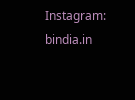Instagram:  bindia.in